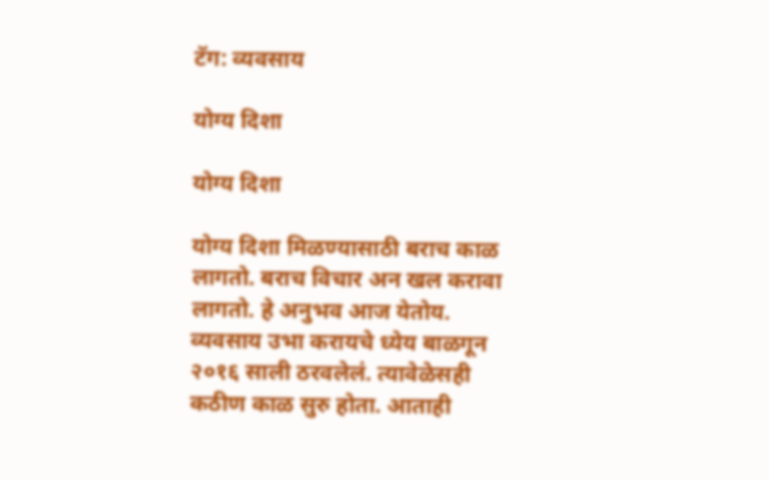टॅग: व्यवसाय

योग्य दिशा

योग्य दिशा

योग्य दिशा मिळण्यासाठी बराच काळ लागतो. बराच विचार अन खल करावा लागतो. हे अनुभव आज येतोय. व्यवसाय उभा करायचे ध्येय बाळगून २०१६ साली ठरवलेलं. त्यावेळेसही कठीण काळ सुरु होता. आताही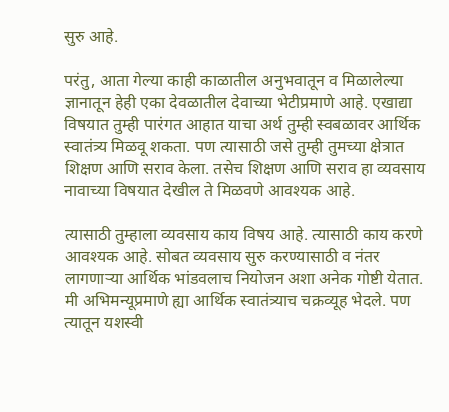सुरु आहे.

परंतु, आता गेल्या काही काळातील अनुभवातून व मिळालेल्या ज्ञानातून हेही एका देवळातील देवाच्या भेटीप्रमाणे आहे. एखाद्या विषयात तुम्ही पारंगत आहात याचा अर्थ तुम्ही स्वबळावर आर्थिक स्वातंत्र्य मिळवू शकता. पण त्यासाठी जसे तुम्ही तुमच्या क्षेत्रात शिक्षण आणि सराव केला. तसेच शिक्षण आणि सराव हा व्यवसाय नावाच्या विषयात देखील ते मिळवणे आवश्यक आहे.

त्यासाठी तुम्हाला व्यवसाय काय विषय आहे. त्यासाठी काय करणे आवश्यक आहे. सोबत व्यवसाय सुरु करण्यासाठी व नंतर लागणाऱ्या आर्थिक भांडवलाच नियोजन अशा अनेक गोष्टी येतात. मी अभिमन्यूप्रमाणे ह्या आर्थिक स्वातंत्र्याच चक्रव्यूह भेदले. पण त्यातून यशस्वी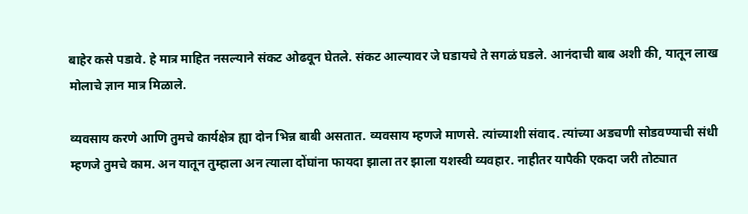बाहेर कसे पडावे. हे मात्र माहित नसल्याने संकट ओढवून घेतले. संकट आल्यावर जे घडायचे ते सगळं घडले. आनंदाची बाब अशी की, यातून लाख मोलाचे ज्ञान मात्र मिळाले.

व्यवसाय करणे आणि तुमचे कार्यक्षेत्र ह्या दोन भिन्न बाबी असतात. व्यवसाय म्हणजे माणसे. त्यांच्याशी संवाद. त्यांच्या अडचणी सोडवण्याची संधी म्हणजे तुमचे काम. अन यातून तुम्हाला अन त्याला दोंघांना फायदा झाला तर झाला यशस्वी व्यवहार. नाहीतर यापैकी एकदा जरी तोट्यात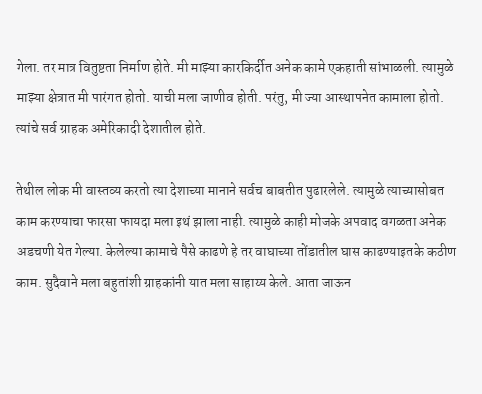गेला. तर मात्र वितुष्टता निर्माण होते. मी माझ्या कारकिर्दीत अनेक कामे एकहाती सांभाळली. त्यामुळे माझ्या क्षेत्रात मी पारंगत होतो. याची मला जाणीव होती. परंतु, मी ज्या आस्थापनेत कामाला होतो. त्यांचे सर्व ग्राहक अमेरिकादी देशातील होते.

तेथील लोक मी वास्तव्य करतो त्या देशाच्या मानाने सर्वच बाबतीत पुढारलेले. त्यामुळे त्याच्यासोबत काम करण्याचा फारसा फायदा मला इथं झाला नाही. त्यामुळे काही मोजके अपवाद वगळता अनेक अडचणी येत गेल्या. केलेल्या कामाचे पैसे काढणे हे तर वाघाच्या तोंडातील घास काढण्याइतके कठीण काम. सुदैवाने मला बहुतांशी ग्राहकांनी यात मला साहाय्य केले. आता जाऊन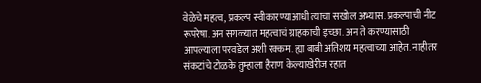वेळेचे महत्व, प्रकल्प स्वीकारण्याआधी त्याचा सखोल अभ्यास. प्रकल्पाची नीट रूपरेषा. अन सगळ्यात महत्वाचं ग्राहकाची इच्छा. अन ते करण्यासाठी आपल्याला परवडेल अशी रक्कम. ह्या बाबी अतिशय महत्वाच्या आहेत. नाहीतर संकटांचे टोळके तुम्हाला हैराण केल्याखेरीज रहात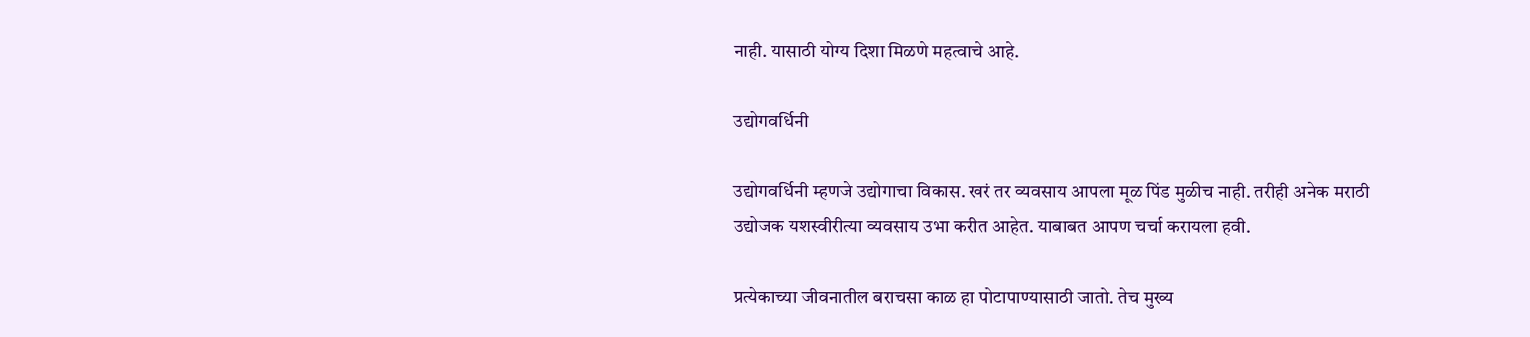नाही. यासाठी योग्य दिशा मिळणे महत्वाचे आहे.

उद्योगवर्धिनी

उद्योगवर्धिनी म्हणजे उद्योगाचा विकास. खरं तर व्यवसाय आपला मूळ पिंड मुळीच नाही. तरीही अनेक मराठी उद्योजक यशस्वीरीत्या व्यवसाय उभा करीत आहेत. याबाबत आपण चर्चा करायला हवी.

प्रत्येकाच्या जीवनातील बराचसा काळ हा पोटापाण्यासाठी जातो. तेच मुख्य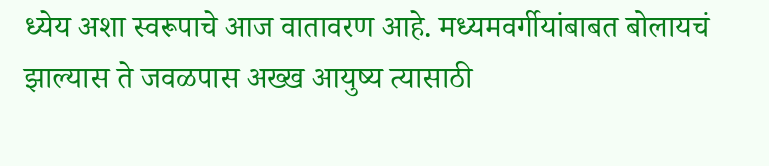ध्येय अशा स्वरूपाचे आज वातावरण आहे. मध्यमवर्गीयांबाबत बोलायचं झाल्यास ते जवळपास अख्ख आयुष्य त्यासाठी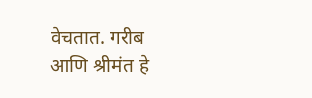वेचतात. गरीब आणि श्रीमंत हे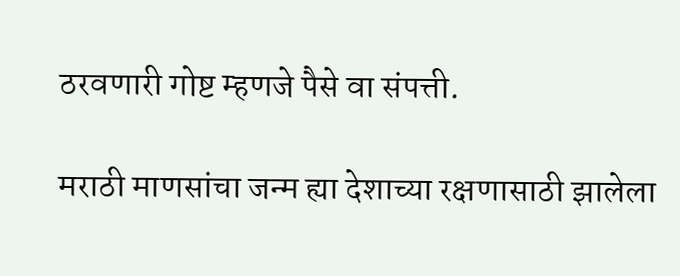ठरवणारी गोष्ट म्हणजे पैसे वा संपत्ती.

मराठी माणसांचा जन्म ह्या देशाच्या रक्षणासाठी झालेला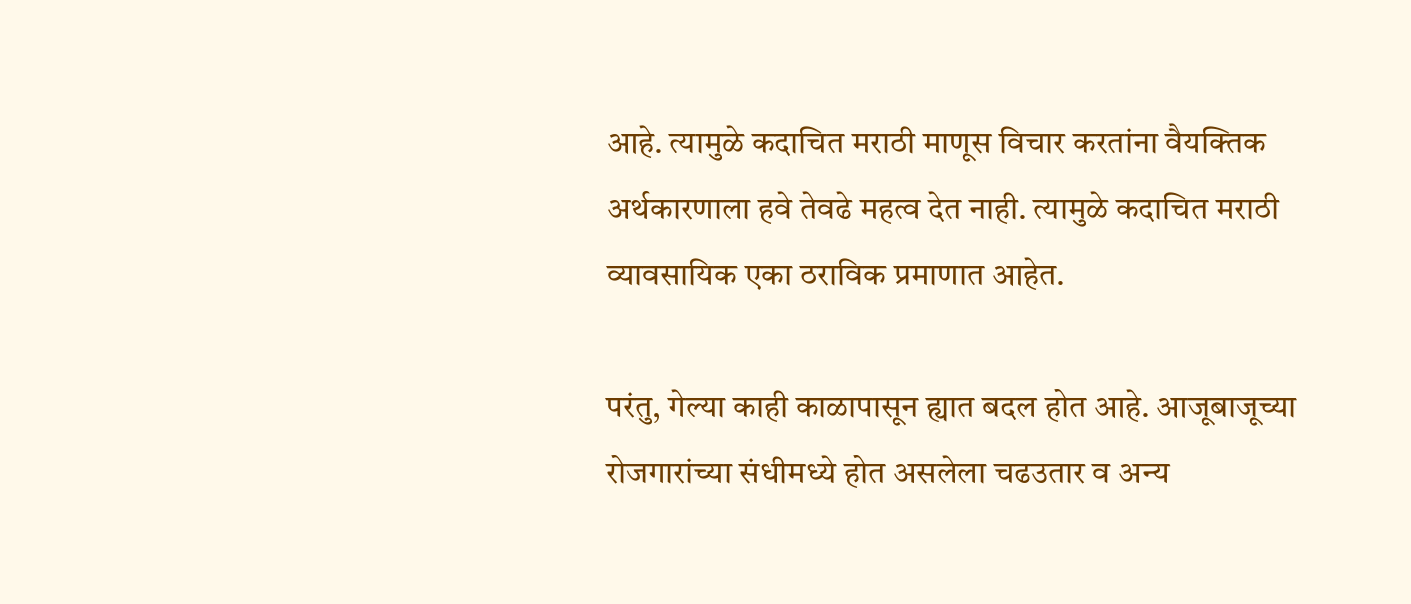आहे. त्यामुळे कदाचित मराठी माणूस विचार करतांना वैयक्तिक अर्थकारणाला हवे तेवढे महत्व देत नाही. त्यामुळे कदाचित मराठी व्यावसायिक एका ठराविक प्रमाणात आहेत.

परंतु, गेल्या काही काळापासून ह्यात बदल होत आहे. आजूबाजूच्या रोजगारांच्या संधीमध्ये होत असलेला चढउतार व अन्य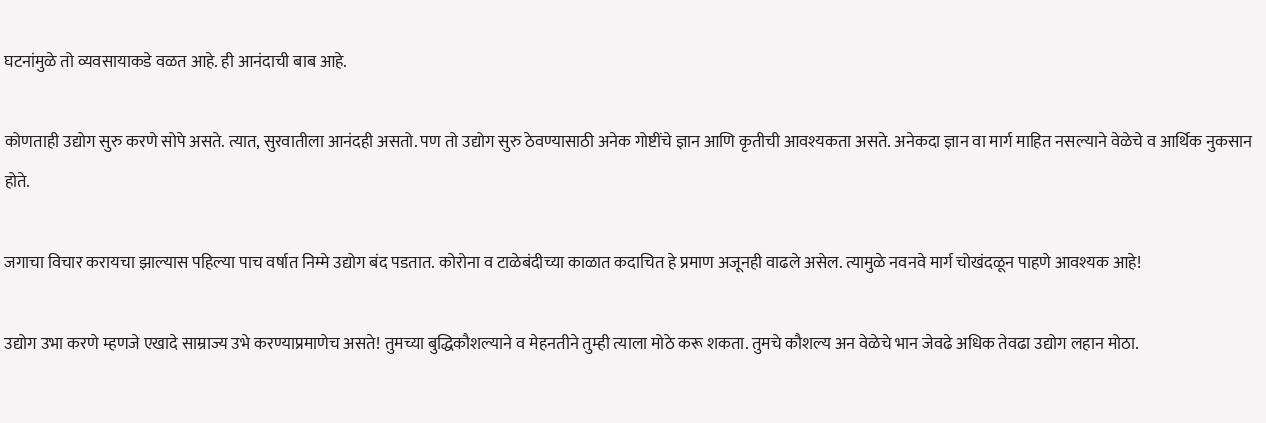घटनांमुळे तो व्यवसायाकडे वळत आहे. ही आनंदाची बाब आहे.

कोणताही उद्योग सुरु करणे सोपे असते. त्यात, सुरवातीला आनंदही असतो. पण तो उद्योग सुरु ठेवण्यासाठी अनेक गोष्टींचे ज्ञान आणि कृतीची आवश्यकता असते. अनेकदा ज्ञान वा मार्ग माहित नसल्याने वेळेचे व आर्थिक नुकसान होते.

जगाचा विचार करायचा झाल्यास पहिल्या पाच वर्षात निम्मे उद्योग बंद पडतात. कोरोना व टाळेबंदीच्या काळात कदाचित हे प्रमाण अजूनही वाढले असेल. त्यामुळे नवनवे मार्ग चोखंदळून पाहणे आवश्यक आहे!

उद्योग उभा करणे म्हणजे एखादे साम्राज्य उभे करण्याप्रमाणेच असते! तुमच्या बुद्धिकौशल्याने व मेहनतीने तुम्ही त्याला मोठे करू शकता. तुमचे कौशल्य अन वेळेचे भान जेवढे अधिक तेवढा उद्योग लहान मोठा.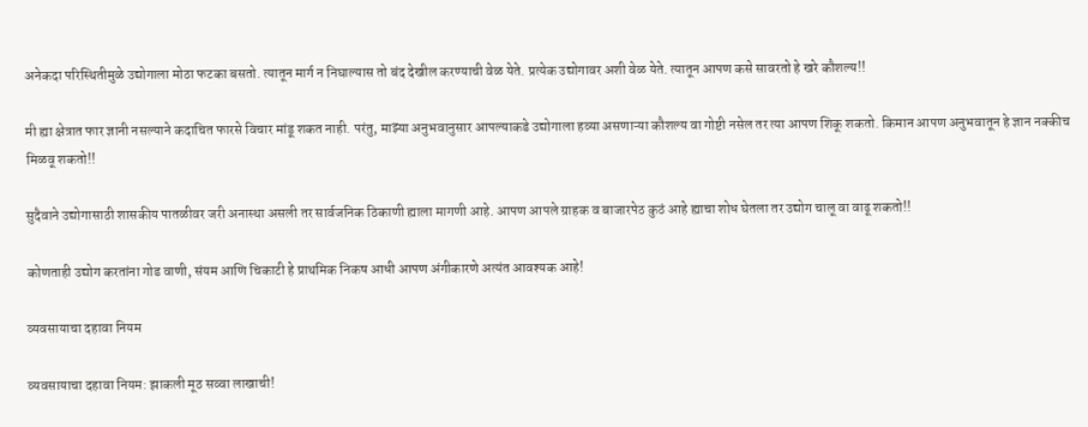अनेकदा परिस्थितीमुळे उद्योगाला मोठा फटका बसतो. त्यातून मार्ग न निघाल्यास तो बंद देखील करण्याची वेळ येते. प्रत्येक उद्योगावर अशी वेळ येते. त्यातून आपण कसे सावरतो हे खरे कौशल्य!!

मी ह्या क्षेत्रात फार ज्ञानी नसल्याने कदाचित फारसे विचार मांडू शकत नाही. परंतु, माझ्या अनुभवानुसार आपल्याकडे उद्योगाला हव्या असणाऱ्या कौशल्य वा गोष्टी नसेल तर त्या आपण शिकू शकतो. किमान आपण अनुभवातून हे ज्ञान नक्कीच मिळवू शकतो!!

सुदैवाने उद्योगासाठी शासकीय पातळीवर जरी अनास्था असली तर सार्वजनिक ठिकाणी ह्याला मागणी आहे. आपण आपले ग्राहक व बाजारपेठ कुठं आहे ह्याचा शोध घेतला तर उद्योग चालू वा वाढू शकतो!!

कोणताही उद्योग करतांना गोड वाणी, संयम आणि चिकाटी हे प्राथमिक निकष आधी आपण अंगीकारणे अत्यंत आवश्यक आहे!

व्यवसायाचा दहावा नियम

व्यवसायाचा दहावा नियम: झाकली मूठ सव्वा लाखाची!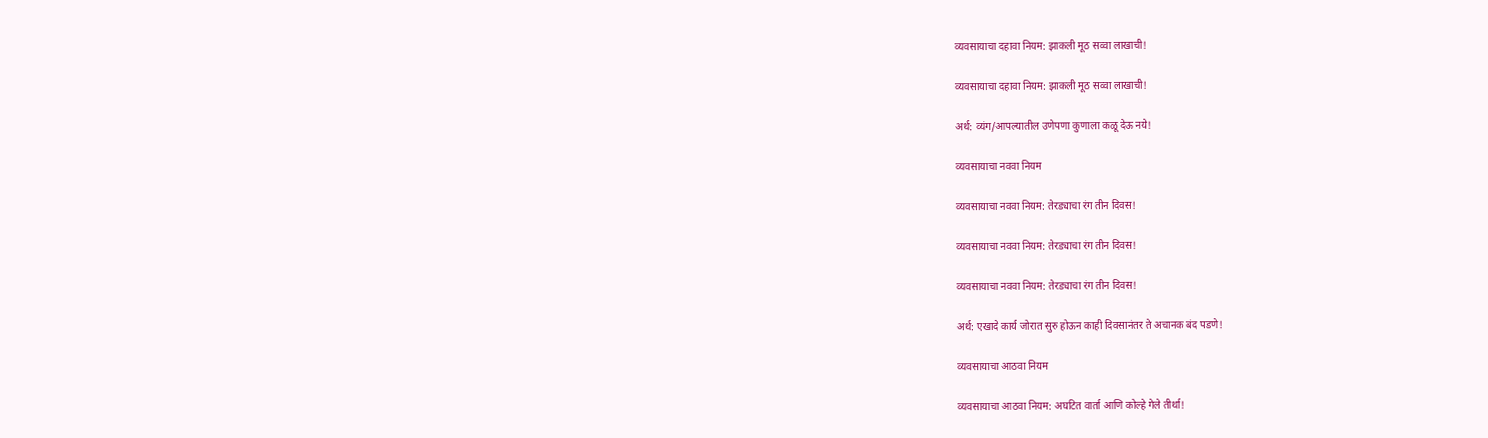व्यवसायाचा दहावा नियम: झाकली मूठ सव्वा लाखाची!

व्यवसायाचा दहावा नियम: झाकली मूठ सव्वा लाखाची!

अर्थ: व्यंग/आपल्यातील उणेपणा कुणाला कळू देऊ नये!

व्यवसायाचा नववा नियम

व्यवसायाचा नववा नियम: तेरड्याचा रंग तीन दिवस!

व्यवसायाचा नववा नियम: तेरड्याचा रंग तीन दिवस!

व्यवसायाचा नववा नियम: तेरड्याचा रंग तीन दिवस!

अर्थ: एखादे कार्य जोरात सुरु होऊन काही दिवसानंतर ते अचानक बंद पडणे!

व्यवसायाचा आठवा नियम

व्यवसायाचा आठवा नियम: अघटित वार्ता आणि कोल्हे गेले तीर्था!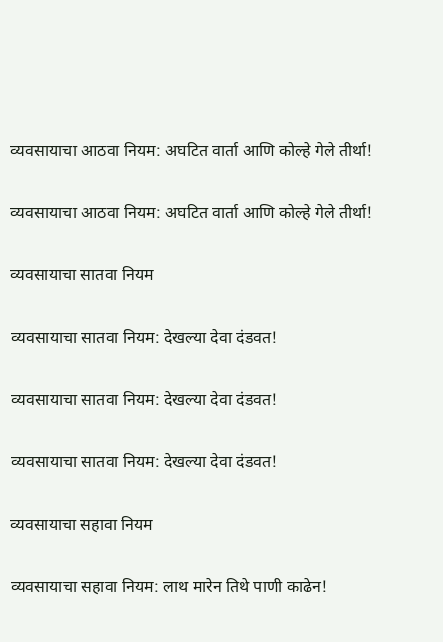व्यवसायाचा आठवा नियम: अघटित वार्ता आणि कोल्हे गेले तीर्था!

व्यवसायाचा आठवा नियम: अघटित वार्ता आणि कोल्हे गेले तीर्था!

व्यवसायाचा सातवा नियम

व्यवसायाचा सातवा नियम: देखल्या देवा दंडवत!

व्यवसायाचा सातवा नियम: देखल्या देवा दंडवत!

व्यवसायाचा सातवा नियम: देखल्या देवा दंडवत!

व्यवसायाचा सहावा नियम

व्यवसायाचा सहावा नियम: लाथ मारेन तिथे पाणी काढेन!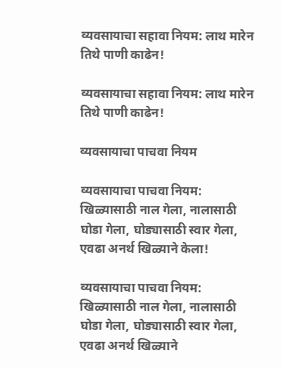व्यवसायाचा सहावा नियम: लाथ मारेन तिथे पाणी काढेन!

व्यवसायाचा सहावा नियम: लाथ मारेन तिथे पाणी काढेन!

व्यवसायाचा पाचवा नियम

व्यवसायाचा पाचवा नियम: खिळ्यासाठी नाल गेला, नालासाठी घोडा गेला, घोड्यासाठी स्वार गेला, एवढा अनर्थ खिळ्याने केला!

व्यवसायाचा पाचवा नियम: खिळ्यासाठी नाल गेला, नालासाठी घोडा गेला, घोड्यासाठी स्वार गेला, एवढा अनर्थ खिळ्याने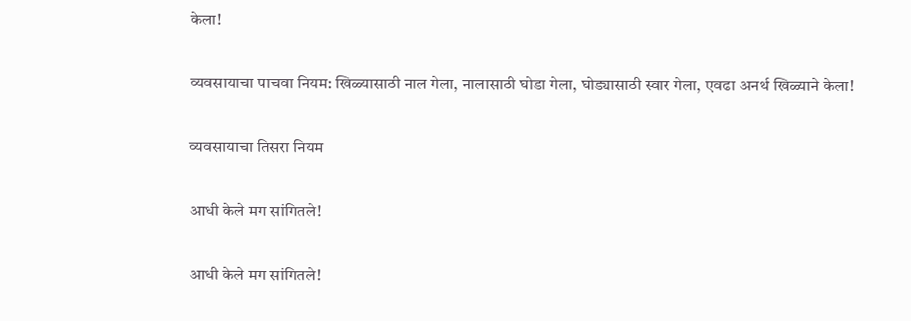केला!

व्यवसायाचा पाचवा नियम: खिळ्यासाठी नाल गेला, नालासाठी घोडा गेला, घोड्यासाठी स्वार गेला, एवढा अनर्थ खिळ्याने केला!

व्यवसायाचा तिसरा नियम

आधी केले मग सांगितले!

आधी केले मग सांगितले!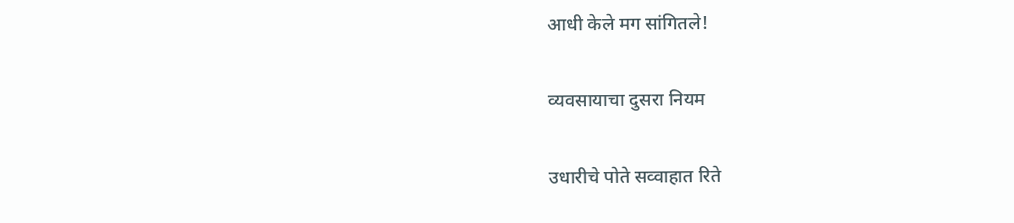आधी केले मग सांगितले!

व्यवसायाचा दुसरा नियम

उधारीचे पोते सव्वाहात रिते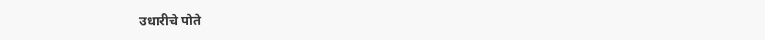उधारीचे पोते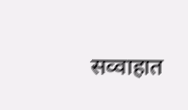सव्वाहात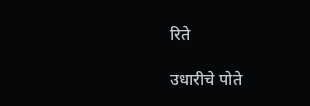रिते

उधारीचे पोते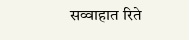सव्वाहात रिते